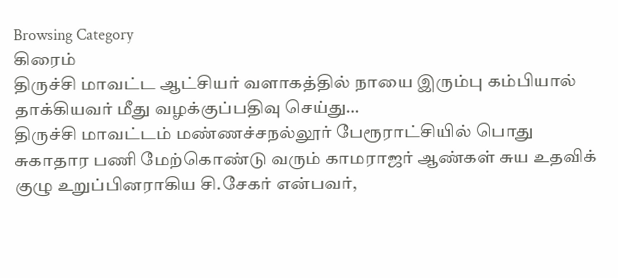Browsing Category
கிரைம்
திருச்சி மாவட்ட ஆட்சியர் வளாகத்தில் நாயை இரும்பு கம்பியால் தாக்கியவர் மீது வழக்குப்பதிவு செய்து…
திருச்சி மாவட்டம் மண்ணச்சநல்லூர் பேரூராட்சியில் பொது சுகாதார பணி மேற்கொண்டு வரும் காமராஜர் ஆண்கள் சுய உதவிக் குழு உறுப்பினராகிய சி.சேகர் என்பவர்,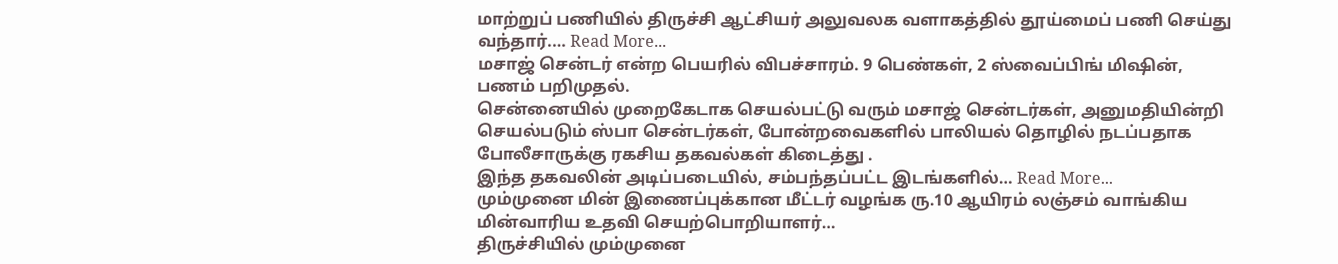மாற்றுப் பணியில் திருச்சி ஆட்சியர் அலுவலக வளாகத்தில் தூய்மைப் பணி செய்து வந்தார்.… Read More...
மசாஜ் சென்டர் என்ற பெயரில் விபச்சாரம். 9 பெண்கள், 2 ஸ்வைப்பிங் மிஷின், பணம் பறிமுதல்.
சென்னையில் முறைகேடாக செயல்பட்டு வரும் மசாஜ் சென்டர்கள், அனுமதியின்றி செயல்படும் ஸ்பா சென்டர்கள், போன்றவைகளில் பாலியல் தொழில் நடப்பதாக போலீசாருக்கு ரகசிய தகவல்கள் கிடைத்து .
இந்த தகவலின் அடிப்படையில், சம்பந்தப்பட்ட இடங்களில்… Read More...
மும்முனை மின் இணைப்புக்கான மீட்டர் வழங்க ரு.10 ஆயிரம் லஞ்சம் வாங்கிய மின்வாரிய உதவி செயற்பொறியாளர்…
திருச்சியில் மும்முனை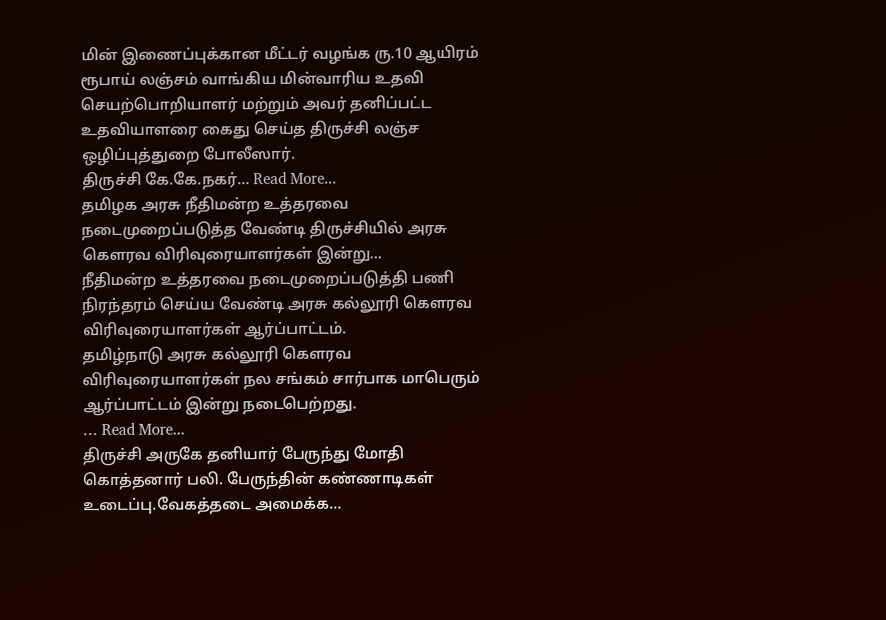மின் இணைப்புக்கான மீட்டர் வழங்க ரு.10 ஆயிரம் ரூபாய் லஞ்சம் வாங்கிய மின்வாரிய உதவி செயற்பொறியாளர் மற்றும் அவர் தனிப்பட்ட உதவியாளரை கைது செய்த திருச்சி லஞ்ச ஒழிப்புத்துறை போலீஸார்.
திருச்சி கே.கே.நகர்… Read More...
தமிழக அரசு நீதிமன்ற உத்தரவை நடைமுறைப்படுத்த வேண்டி திருச்சியில் அரசு கௌரவ விரிவுரையாளர்கள் இன்று…
நீதிமன்ற உத்தரவை நடைமுறைப்படுத்தி பணி நிரந்தரம் செய்ய வேண்டி அரசு கல்லூரி கௌரவ விரிவுரையாளர்கள் ஆர்ப்பாட்டம்.
தமிழ்நாடு அரசு கல்லூரி கௌரவ விரிவுரையாளர்கள் நல சங்கம் சார்பாக மாபெரும் ஆர்ப்பாட்டம் இன்று நடைபெற்றது.
… Read More...
திருச்சி அருகே தனியார் பேருந்து மோதி கொத்தனார் பலி. பேருந்தின் கண்ணாடிகள் உடைப்பு.வேகத்தடை அமைக்க…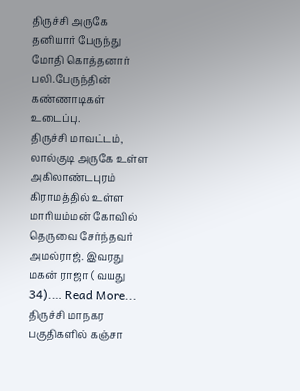திருச்சி அருகே தனியார் பேருந்து மோதி கொத்தனார் பலி.பேருந்தின் கண்ணாடிகள் உடைப்பு.
திருச்சி மாவட்டம், லால்குடி அருகே உள்ள அகிலாண்டபுரம் கிராமத்தில் உள்ள மாரியம்மன் கோவில் தெருவை சேர்ந்தவர் அமல்ராஜ். இவரது மகன் ராஜா ( வயது 34).… Read More...
திருச்சி மாநகர பகுதிகளில் கஞ்சா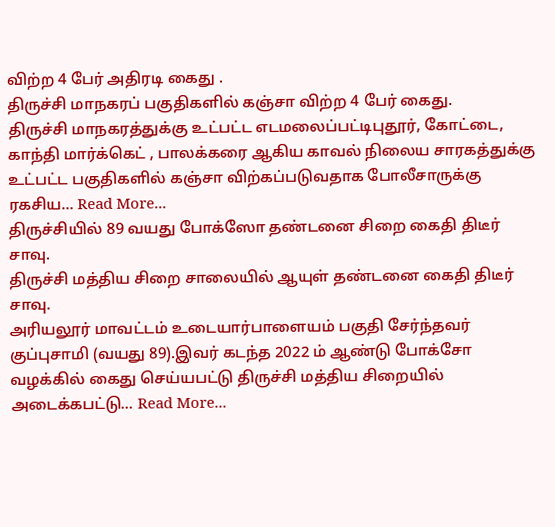விற்ற 4 பேர் அதிரடி கைது .
திருச்சி மாநகரப் பகுதிகளில் கஞ்சா விற்ற 4 பேர் கைது.
திருச்சி மாநகரத்துக்கு உட்பட்ட எடமலைப்பட்டிபுதூர், கோட்டை, காந்தி மார்க்கெட் , பாலக்கரை ஆகிய காவல் நிலைய சாரகத்துக்கு உட்பட்ட பகுதிகளில் கஞ்சா விற்கப்படுவதாக போலீசாருக்கு ரகசிய… Read More...
திருச்சியில் 89 வயது போக்ஸோ தண்டனை சிறை கைதி திடீர் சாவு.
திருச்சி மத்திய சிறை சாலையில் ஆயுள் தண்டனை கைதி திடீர் சாவு.
அரியலூர் மாவட்டம் உடையார்பாளையம் பகுதி சேர்ந்தவர் குப்புசாமி (வயது 89).இவர் கடந்த 2022 ம் ஆண்டு போக்சோ வழக்கில் கைது செய்யபட்டு திருச்சி மத்திய சிறையில் அடைக்கபட்டு… Read More...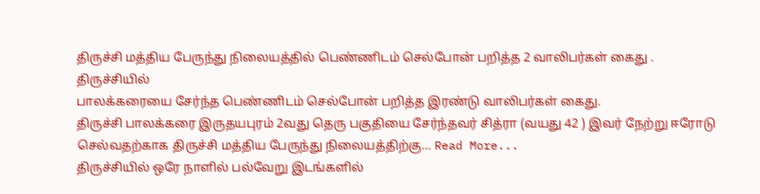திருச்சி மத்திய பேருந்து நிலையத்தில் பெண்ணிடம் செல்போன் பறித்த 2 வாலிபர்கள் கைது .
திருச்சியில்
பாலக்கரையை சேர்ந்த பெண்ணிடம் செல்போன் பறித்த இரண்டு வாலிபர்கள் கைது.
திருச்சி பாலக்கரை இருதயபுரம் 2வது தெரு பகுதியை சேர்ந்தவர் சித்ரா (வயது 42 ) இவர் நேற்று ஈரோடு செல்வதற்காக திருச்சி மத்திய பேருந்து நிலையத்திற்கு… Read More...
திருச்சியில் ஒரே நாளில் பல்வேறு இடங்களில்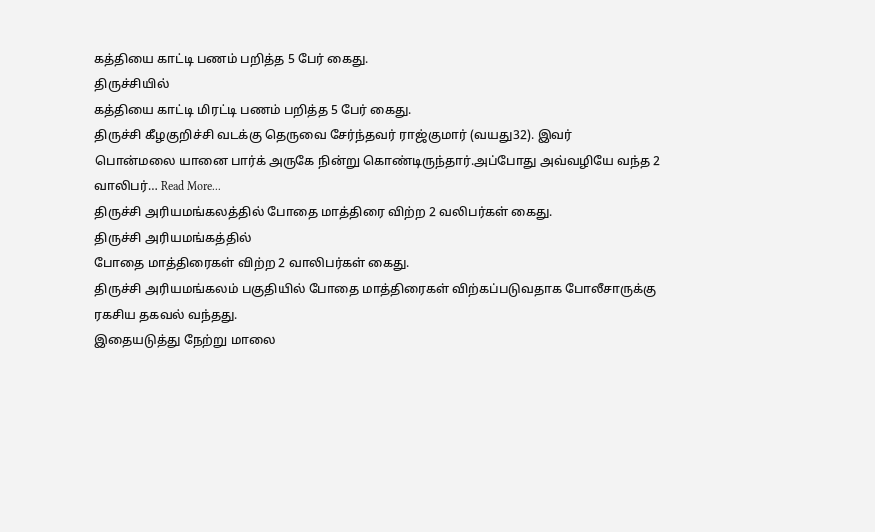கத்தியை காட்டி பணம் பறித்த 5 பேர் கைது.
திருச்சியில்
கத்தியை காட்டி மிரட்டி பணம் பறித்த 5 பேர் கைது.
திருச்சி கீழகுறிச்சி வடக்கு தெருவை சேர்ந்தவர் ராஜ்குமார் (வயது32). இவர்
பொன்மலை யானை பார்க் அருகே நின்று கொண்டிருந்தார்.அப்போது அவ்வழியே வந்த 2 வாலிபர்… Read More...
திருச்சி அரியமங்கலத்தில் போதை மாத்திரை விற்ற 2 வலிபர்கள் கைது.
திருச்சி அரியமங்கத்தில்
போதை மாத்திரைகள் விற்ற 2 வாலிபர்கள் கைது.
திருச்சி அரியமங்கலம் பகுதியில் போதை மாத்திரைகள் விற்கப்படுவதாக போலீசாருக்கு ரகசிய தகவல் வந்தது.
இதையடுத்து நேற்று மாலை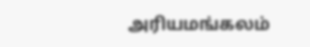அரியமங்கலம்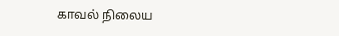காவல் நிலைய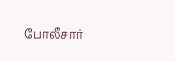போலீசார்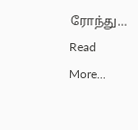ரோந்து… Read More...